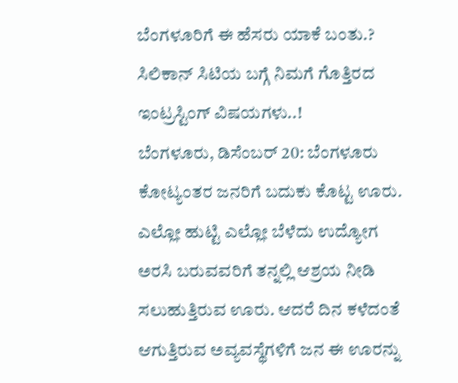ಬೆಂಗಳೂರಿಗೆ ಈ ಹೆಸರು ಯಾಕೆ ಬಂತು.? ಸಿಲಿಕಾನ್ ಸಿಟಿಯ ಬಗ್ಗೆ ನಿಮಗೆ ಗೊತ್ತಿರದ ಇಂಟ್ರಸ್ಟಿಂಗ್ ವಿಷಯಗಳು..!
ಬೆಂಗಳೂರು, ಡಿಸೆಂಬರ್ 20: ಬೆಂಗಳೂರು ಕೋಟ್ಯಂತರ ಜನರಿಗೆ ಬದುಕು ಕೊಟ್ಟ ಊರು. ಎಲ್ಲೋ ಹುಟ್ಟಿ ಎಲ್ಲೋ ಬೆಳೆದು ಉದ್ಯೋಗ ಅರಸಿ ಬರುವವರಿಗೆ ತನ್ನಲ್ಲಿ ಆಶ್ರಯ ನೀಡಿ ಸಲುಹುತ್ತಿರುವ ಊರು. ಆದರೆ ದಿನ ಕಳೆದಂತೆ ಆಗುತ್ತಿರುವ ಅವ್ಯವಸ್ಥೆಗಳಿಗೆ ಜನ ಈ ಊರನ್ನು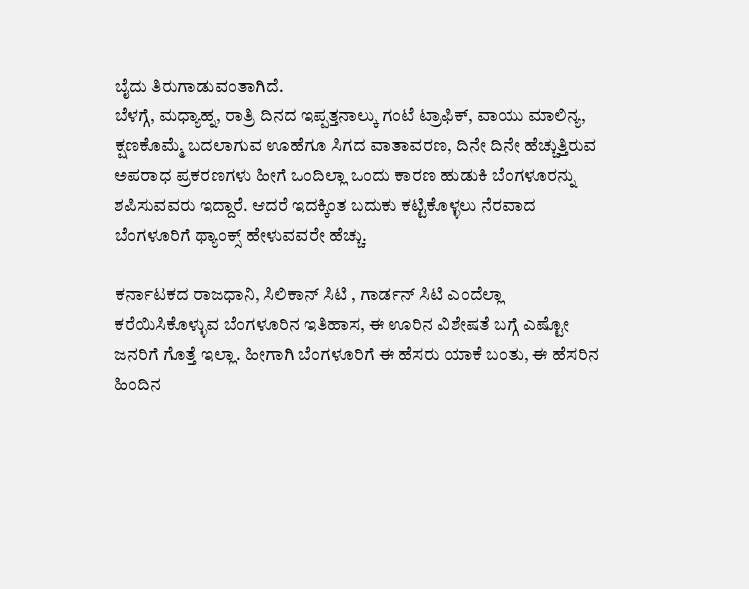ಬೈದು ತಿರುಗಾಡುವಂತಾಗಿದೆ.
ಬೆಳಗ್ಗೆ, ಮಧ್ಯಾಹ್ನ, ರಾತ್ರಿ ದಿನದ ಇಪ್ಪತ್ತನಾಲ್ಕು ಗಂಟೆ ಟ್ರಾಫಿಕ್, ವಾಯು ಮಾಲಿನ್ಯ, ಕ್ಷಣಕೊಮ್ಮೆ ಬದಲಾಗುವ ಊಹೆಗೂ ಸಿಗದ ವಾತಾವರಣ, ದಿನೇ ದಿನೇ ಹೆಚ್ಚುತ್ತಿರುವ ಅಪರಾಧ ಪ್ರಕರಣಗಳು ಹೀಗೆ ಒಂದಿಲ್ಲಾ ಒಂದು ಕಾರಣ ಹುಡುಕಿ ಬೆಂಗಳೂರನ್ನು ಶಪಿಸುವವರು ಇದ್ದಾರೆ. ಆದರೆ ಇದಕ್ಕಿಂತ ಬದುಕು ಕಟ್ಟಿಕೊಳ್ಳಲು ನೆರವಾದ ಬೆಂಗಳೂರಿಗೆ ಥ್ಯಾಂಕ್ಸ್ ಹೇಳುವವರೇ ಹೆಚ್ಚು.

ಕರ್ನಾಟಕದ ರಾಜಧಾನಿ, ಸಿಲಿಕಾನ್ ಸಿಟಿ , ಗಾರ್ಡನ್ ಸಿಟಿ ಎಂದೆಲ್ಲಾ ಕರೆಯಿಸಿಕೊಳ್ಳುವ ಬೆಂಗಳೂರಿನ ಇತಿಹಾಸ, ಈ ಊರಿನ ವಿಶೇಷತೆ ಬಗ್ಗೆ ಎಷ್ಟೋ ಜನರಿಗೆ ಗೊತ್ತೆ ಇಲ್ಲಾ. ಹೀಗಾಗಿ ಬೆಂಗಳೂರಿಗೆ ಈ ಹೆಸರು ಯಾಕೆ ಬಂತು, ಈ ಹೆಸರಿನ ಹಿಂದಿನ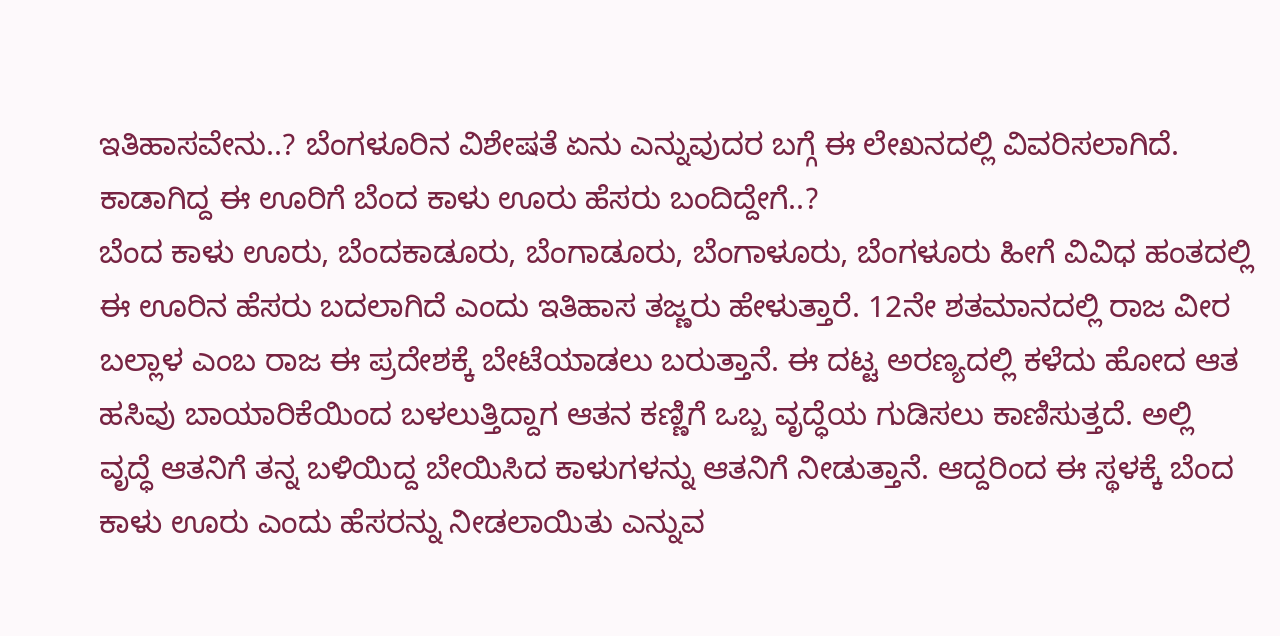ಇತಿಹಾಸವೇನು..? ಬೆಂಗಳೂರಿನ ವಿಶೇಷತೆ ಏನು ಎನ್ನುವುದರ ಬಗ್ಗೆ ಈ ಲೇಖನದಲ್ಲಿ ವಿವರಿಸಲಾಗಿದೆ.
ಕಾಡಾಗಿದ್ದ ಈ ಊರಿಗೆ ಬೆಂದ ಕಾಳು ಊರು ಹೆಸರು ಬಂದಿದ್ದೇಗೆ..?
ಬೆಂದ ಕಾಳು ಊರು, ಬೆಂದಕಾಡೂರು, ಬೆಂಗಾಡೂರು, ಬೆಂಗಾಳೂರು, ಬೆಂಗಳೂರು ಹೀಗೆ ವಿವಿಧ ಹಂತದಲ್ಲಿ ಈ ಊರಿನ ಹೆಸರು ಬದಲಾಗಿದೆ ಎಂದು ಇತಿಹಾಸ ತಜ್ಣರು ಹೇಳುತ್ತಾರೆ. 12ನೇ ಶತಮಾನದಲ್ಲಿ ರಾಜ ವೀರ ಬಲ್ಲಾಳ ಎಂಬ ರಾಜ ಈ ಪ್ರದೇಶಕ್ಕೆ ಬೇಟೆಯಾಡಲು ಬರುತ್ತಾನೆ. ಈ ದಟ್ಟ ಅರಣ್ಯದಲ್ಲಿ ಕಳೆದು ಹೋದ ಆತ ಹಸಿವು ಬಾಯಾರಿಕೆಯಿಂದ ಬಳಲುತ್ತಿದ್ದಾಗ ಆತನ ಕಣ್ಣಿಗೆ ಒಬ್ಬ ವೃದ್ಧೆಯ ಗುಡಿಸಲು ಕಾಣಿಸುತ್ತದೆ. ಅಲ್ಲಿ ವೃದ್ಧೆ ಆತನಿಗೆ ತನ್ನ ಬಳಿಯಿದ್ದ ಬೇಯಿಸಿದ ಕಾಳುಗಳನ್ನು ಆತನಿಗೆ ನೀಡುತ್ತಾನೆ. ಆದ್ದರಿಂದ ಈ ಸ್ಥಳಕ್ಕೆ ಬೆಂದ ಕಾಳು ಊರು ಎಂದು ಹೆಸರನ್ನು ನೀಡಲಾಯಿತು ಎನ್ನುವ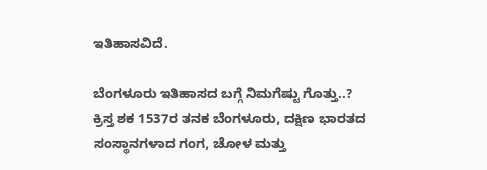ಇತಿಹಾಸವಿದೆ.

ಬೆಂಗಳೂರು ಇತಿಹಾಸದ ಬಗ್ಗೆ ನಿಮಗೆಷ್ಟು ಗೊತ್ತು..?
ಕ್ರಿಸ್ತ ಶಕ 1537ರ ತನಕ ಬೆಂಗಳೂರು, ದಕ್ಷಿಣ ಭಾರತದ ಸಂಸ್ಥಾನಗಳಾದ ಗಂಗ, ಚೋಳ ಮತ್ತು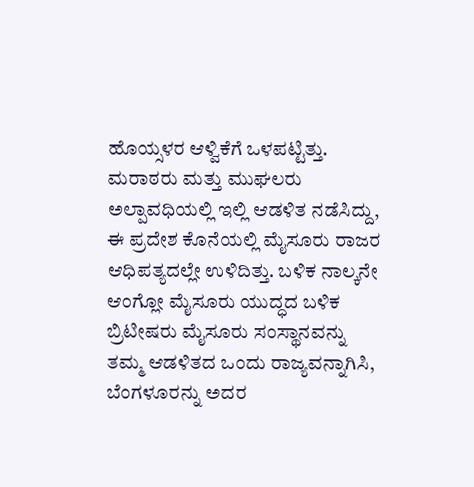ಹೊಯ್ಸಳರ ಆಳ್ವಿಕೆಗೆ ಒಳಪಟ್ಟಿತ್ತು. ಮರಾಠರು ಮತ್ತು ಮುಘಲರು ಅಲ್ಪಾವಧಿಯಲ್ಲಿ ಇಲ್ಲಿ ಆಡಳಿತ ನಡೆಸಿದ್ದು, ಈ ಪ್ರದೇಶ ಕೊನೆಯಲ್ಲಿ ಮೈಸೂರು ರಾಜರ ಆಧಿಪತ್ಯದಲ್ಲೇ ಉಳಿದಿತ್ತು. ಬಳಿಕ ನಾಲ್ಕನೇ ಆಂಗ್ಲೋ ಮೈಸೂರು ಯುದ್ಧದ ಬಳಿಕ ಬ್ರಿಟೀಷರು ಮೈಸೂರು ಸಂಸ್ಥಾನವನ್ನು ತಮ್ಮ ಆಡಳಿತದ ಒಂದು ರಾಜ್ಯವನ್ನಾಗಿಸಿ, ಬೆಂಗಳೂರನ್ನು ಅದರ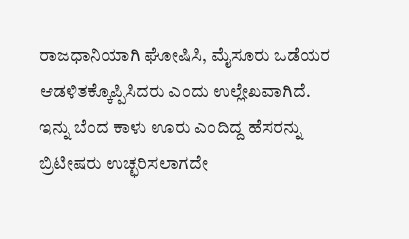ರಾಜಧಾನಿಯಾಗಿ ಘೋಷಿಸಿ, ಮೈಸೂರು ಒಡೆಯರ ಆಡಳಿತಕ್ಕೊಪ್ಪಿಸಿದರು ಎಂದು ಉಲ್ಲೇಖವಾಗಿದೆ.
ಇನ್ನು ಬೆಂದ ಕಾಳು ಊರು ಎಂದಿದ್ದ ಹೆಸರನ್ನು ಬ್ರಿಟೀಷರು ಉಚ್ಛರಿಸಲಾಗದೇ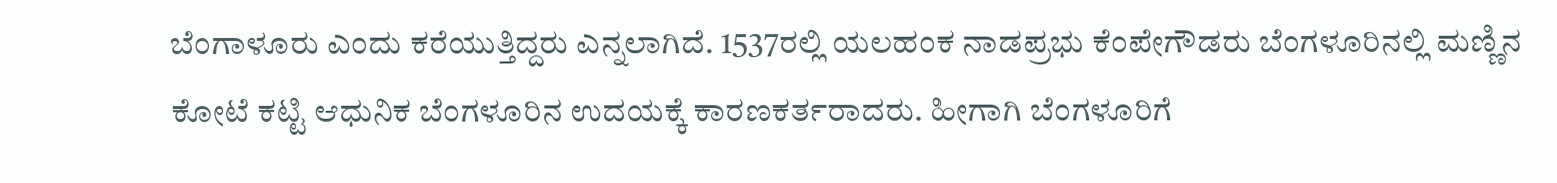ಬೆಂಗಾಳೂರು ಎಂದು ಕರೆಯುತ್ತಿದ್ದರು ಎನ್ನಲಾಗಿದೆ. 1537ರಲ್ಲಿ ಯಲಹಂಕ ನಾಡಪ್ರಭು ಕೆಂಪೇಗೌಡರು ಬೆಂಗಳೂರಿನಲ್ಲಿ ಮಣ್ಣಿನ ಕೋಟೆ ಕಟ್ಟಿ ಆಧುನಿಕ ಬೆಂಗಳೂರಿನ ಉದಯಕ್ಕೆ ಕಾರಣಕರ್ತರಾದರು. ಹೀಗಾಗಿ ಬೆಂಗಳೂರಿಗೆ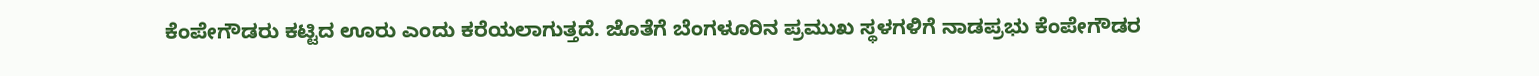ಕೆಂಪೇಗೌಡರು ಕಟ್ಟಿದ ಊರು ಎಂದು ಕರೆಯಲಾಗುತ್ತದೆ. ಜೊತೆಗೆ ಬೆಂಗಳೂರಿನ ಪ್ರಮುಖ ಸ್ಥಳಗಳಿಗೆ ನಾಡಪ್ರಭು ಕೆಂಪೇಗೌಡರ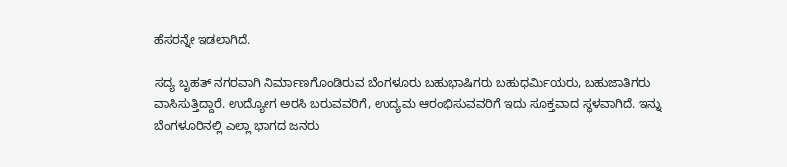ಹೆಸರನ್ನೇ ಇಡಲಾಗಿದೆ.

ಸದ್ಯ ಬೃಹತ್ ನಗರವಾಗಿ ನಿರ್ಮಾಣಗೊಂಡಿರುವ ಬೆಂಗಳೂರು ಬಹುಭಾಷಿಗರು ಬಹುಧರ್ಮಿಯರು, ಬಹುಜಾತಿಗರು ವಾಸಿಸುತ್ತಿದ್ದಾರೆ. ಉದ್ಯೋಗ ಅರಸಿ ಬರುವವರಿಗೆ, ಉದ್ಯಮ ಆರಂಭಿಸುವವರಿಗೆ ಇದು ಸೂಕ್ತವಾದ ಸ್ಥಳವಾಗಿದೆ. ಇನ್ನು ಬೆಂಗಳೂರಿನಲ್ಲಿ ಎಲ್ಲಾ ಭಾಗದ ಜನರು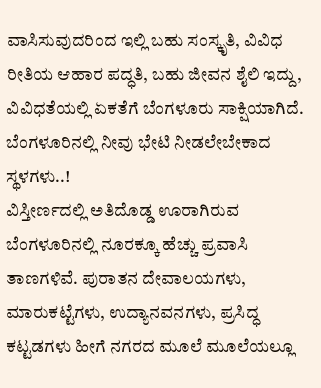ವಾಸಿಸುವುದರಿಂದ ಇಲ್ಲಿ ಬಹು ಸಂಸ್ಕೃತಿ, ವಿವಿಧ ರೀತಿಯ ಆಹಾರ ಪದ್ಧತಿ, ಬಹು ಜೀವನ ಶೈಲಿ ಇದ್ದು, ವಿವಿಧತೆಯಲ್ಲಿ ಏಕತೆಗೆ ಬೆಂಗಳೂರು ಸಾಕ್ಷಿಯಾಗಿದೆ.
ಬೆಂಗಳೂರಿನಲ್ಲಿ ನೀವು ಭೇಟಿ ನೀಡಲೇಬೇಕಾದ ಸ್ಥಳಗಳು..!
ವಿಸ್ತೀರ್ಣದಲ್ಲಿ ಅತಿದೊಡ್ಡ ಊರಾಗಿರುವ ಬೆಂಗಳೂರಿನಲ್ಲಿ ನೂರಕ್ಕೂ ಹೆಚ್ಚು ಪ್ರವಾಸಿ ತಾಣಗಳಿವೆ. ಪುರಾತನ ದೇವಾಲಯಗಳು, ಮಾರುಕಟ್ಟೆಗಳು, ಉದ್ಯಾನವನಗಳು, ಪ್ರಸಿದ್ಧ ಕಟ್ಟಡಗಳು ಹೀಗೆ ನಗರದ ಮೂಲೆ ಮೂಲೆಯಲ್ಲೂ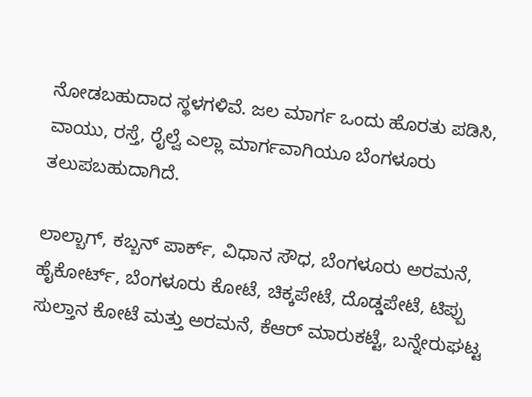ನೋಡಬಹುದಾದ ಸ್ಥಳಗಳಿವೆ. ಜಲ ಮಾರ್ಗ ಒಂದು ಹೊರತು ಪಡಿಸಿ, ವಾಯು, ರಸ್ತೆ, ರೈಲ್ವೆ ಎಲ್ಲಾ ಮಾರ್ಗವಾಗಿಯೂ ಬೆಂಗಳೂರು ತಲುಪಬಹುದಾಗಿದೆ.

ಲಾಲ್ಬಾಗ್, ಕಬ್ಬನ್ ಪಾರ್ಕ್, ವಿಧಾನ ಸೌಧ, ಬೆಂಗಳೂರು ಅರಮನೆ, ಹೈಕೋರ್ಟ್, ಬೆಂಗಳೂರು ಕೋಟೆ, ಚಿಕ್ಕಪೇಟೆ, ದೊಡ್ಡಪೇಟೆ, ಟಿಪ್ಪು ಸುಲ್ತಾನ ಕೋಟೆ ಮತ್ತು ಅರಮನೆ, ಕೆಆರ್ ಮಾರುಕಟ್ಟೆ, ಬನ್ನೇರುಘಟ್ಟ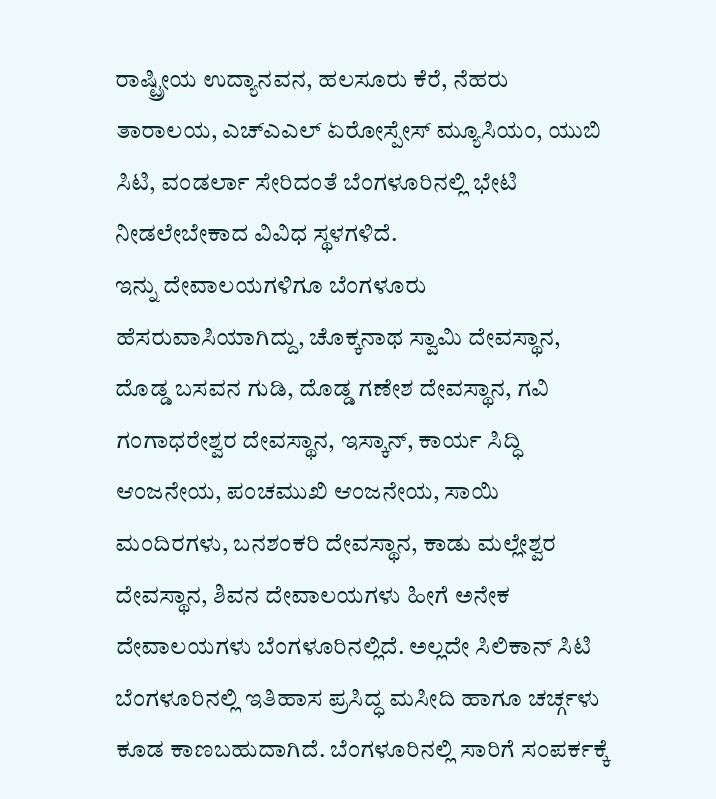ರಾಷ್ಟ್ರೀಯ ಉದ್ಯಾನವನ, ಹಲಸೂರು ಕೆರೆ, ನೆಹರು ತಾರಾಲಯ, ಎಚ್ಎಎಲ್ ಏರೋಸ್ಪೇಸ್ ಮ್ಯೂಸಿಯಂ, ಯುಬಿ ಸಿಟಿ, ವಂಡರ್ಲಾ ಸೇರಿದಂತೆ ಬೆಂಗಳೂರಿನಲ್ಲಿ ಭೇಟಿ ನೀಡಲೇಬೇಕಾದ ವಿವಿಧ ಸ್ಥಳಗಳಿದೆ.
ಇನ್ನು ದೇವಾಲಯಗಳಿಗೂ ಬೆಂಗಳೂರು ಹೆಸರುವಾಸಿಯಾಗಿದ್ದು, ಚೊಕ್ಕನಾಥ ಸ್ವಾಮಿ ದೇವಸ್ಥಾನ, ದೊಡ್ಡ ಬಸವನ ಗುಡಿ, ದೊಡ್ಡ ಗಣೇಶ ದೇವಸ್ಥಾನ, ಗವಿ ಗಂಗಾಧರೇಶ್ವರ ದೇವಸ್ಥಾನ, ಇಸ್ಕಾನ್, ಕಾರ್ಯ ಸಿದ್ಧಿ ಆಂಜನೇಯ, ಪಂಚಮುಖಿ ಆಂಜನೇಯ, ಸಾಯಿ ಮಂದಿರಗಳು, ಬನಶಂಕರಿ ದೇವಸ್ಥಾನ, ಕಾಡು ಮಲ್ಲೇಶ್ವರ ದೇವಸ್ಥಾನ, ಶಿವನ ದೇವಾಲಯಗಳು ಹೀಗೆ ಅನೇಕ ದೇವಾಲಯಗಳು ಬೆಂಗಳೂರಿನಲ್ಲಿದೆ. ಅಲ್ಲದೇ ಸಿಲಿಕಾನ್ ಸಿಟಿ ಬೆಂಗಳೂರಿನಲ್ಲಿ ಇತಿಹಾಸ ಪ್ರಸಿದ್ಧ ಮಸೀದಿ ಹಾಗೂ ಚರ್ಚ್ಗಳು ಕೂಡ ಕಾಣಬಹುದಾಗಿದೆ. ಬೆಂಗಳೂರಿನಲ್ಲಿ ಸಾರಿಗೆ ಸಂಪರ್ಕಕ್ಕೆ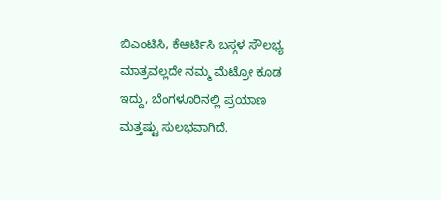ಬಿಎಂಟಿಸಿ, ಕೆಆರ್ಟಿಸಿ ಬಸ್ಗಳ ಸೌಲಭ್ಯ ಮಾತ್ರವಲ್ಲದೇ ನಮ್ಮ ಮೆಟ್ರೋ ಕೂಡ ಇದ್ದು, ಬೆಂಗಳೂರಿನಲ್ಲಿ ಪ್ರಯಾಣ ಮತ್ತಷ್ಟು ಸುಲಭವಾಗಿದೆ.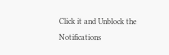Click it and Unblock the Notifications